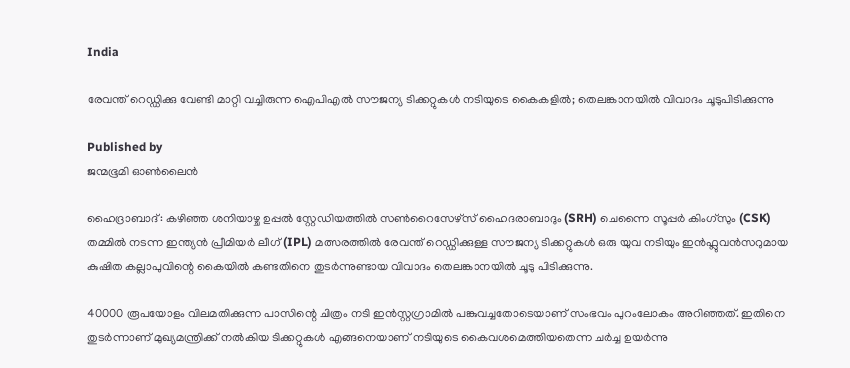India

രേവന്ത് റെഡ്ഡിക്കു വേണ്ടി മാറ്റി വച്ചിരുന്ന ഐപിഎൽ സൗജന്യ ടിക്കറ്റുകൾ നടിയുടെ കൈകളിൽ; തെലങ്കാനയിൽ വിവാദം ചൂടുപിടിക്കുന്നു

Published by
ജന്മഭൂമി ഓണ്‍ലൈന്‍

ഹൈദ്രാബാദ്: കഴിഞ്ഞ ശനിയാഴ്ച ഉപ്പൽ സ്റ്റേഡിയത്തിൽ സൺറൈസേഴ്‌സ് ഹൈദരാബാദും (SRH) ചെന്നൈ സൂപ്പർ കിംഗ്‌സും (CSK) തമ്മിൽ നടന്ന ഇന്ത്യൻ പ്രീമിയർ ലീഗ് (IPL) മത്സരത്തിൽ രേവന്ത് റെഡ്ഡിക്കുള്ള സൗജന്യ ടിക്കറ്റുകൾ ഒരു യുവ നടിയും ഇൻഫ്ലുവൻസറുമായ കുഷിത കല്ലാപുവിന്റെ കൈയിൽ കണ്ടതിനെ തുടർന്നുണ്ടായ വിവാദം തെലങ്കാനയിൽ ചൂടു പിടിക്കുന്നു.

40000 രൂപയോളം വിലമതിക്കുന്ന പാസിന്റെ ചിത്രം നടി ഇൻസ്റ്റഗ്രാമിൽ പങ്കുവച്ചതോടെയാണ് സംഭവം പുറംലോകം അറിഞ്ഞത്. ഇതിനെ തുടർന്നാണ് മുഖ്യമന്ത്രിക്ക് നൽകിയ ടിക്കറ്റുകൾ എങ്ങനെയാണ് നടിയുടെ കൈവശമെത്തിയതെന്ന ചർച്ച ഉയർന്നു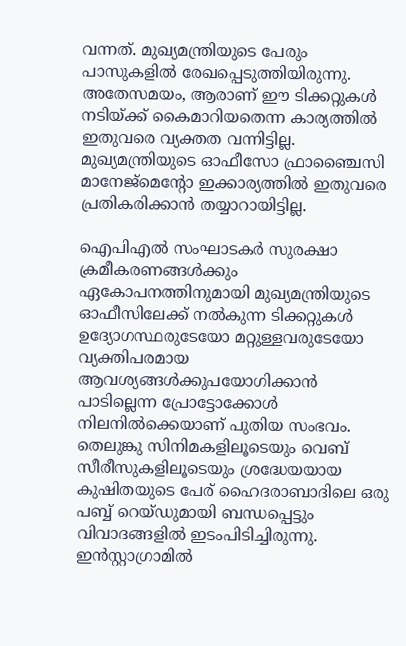വന്നത്. മുഖ്യമന്ത്രിയുടെ പേരും പാസുകളിൽ രേഖപ്പെടുത്തിയിരുന്നു. അതേസമയം, ആരാണ് ഈ ടിക്കറ്റുകൾ നടിയ്‌ക്ക് കൈമാറിയതെന്ന കാര്യത്തിൽ ഇതുവരെ വ്യക്തത വന്നിട്ടില്ല. മുഖ്യമന്ത്രിയുടെ ഓഫീസോ ഫ്രാഞ്ചൈസി മാനേജ്മെൻ്റോ ഇക്കാര്യത്തിൽ ഇതുവരെ പ്രതികരിക്കാൻ തയ്യാറായിട്ടില്ല.

ഐപിഎൽ സംഘാടകർ സുരക്ഷാ ക്രമീകരണങ്ങൾക്കും ഏകോപനത്തിനുമായി മുഖ്യമന്ത്രിയുടെ ഓഫീസിലേക്ക് നൽകുന്ന ടിക്കറ്റുകൾ ഉദ്യോഗസ്ഥരുടേയോ മറ്റുള്ളവരുടേയോ വ്യക്തിപരമായ ആവശ്യങ്ങൾക്കുപയോഗിക്കാൻ പാടില്ലെന്ന പ്രോട്ടോക്കോൾ നിലനിൽക്കെയാണ് പുതിയ സംഭവം. തെലുങ്കു സിനിമകളിലൂടെയും വെബ് സീരീസുകളിലൂടെയും ശ്രദ്ധേയയായ കുഷിതയുടെ പേര് ഹൈദരാബാദിലെ ഒരു പബ്ബ് റെയ്ഡുമായി ബന്ധപ്പെട്ടും വിവാദങ്ങളിൽ ഇടംപിടിച്ചിരുന്നു. ഇൻസ്റ്റാഗ്രാമിൽ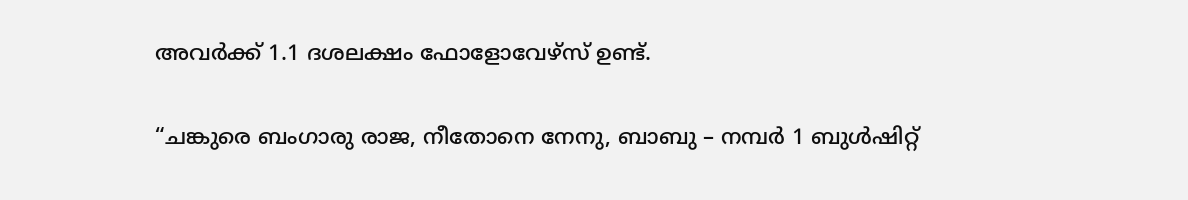അവർക്ക് 1.1 ദശലക്ഷം ഫോളോവേഴ്‌സ് ഉണ്ട്.

“ചങ്കുരെ ബംഗാരു രാജ, നീതോനെ നേനു, ബാബു – നമ്പർ 1 ബുൾഷിറ്റ്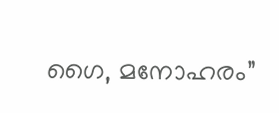ഗൈ, മനോഹരം”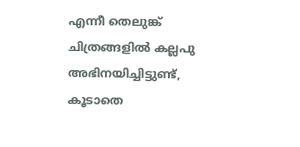എന്നീ തെലുങ്ക് ചിത്രങ്ങളിൽ കല്ലപു അഭിനയിച്ചിട്ടുണ്ട്, കൂടാതെ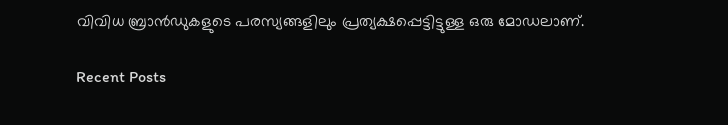വിവിധ ബ്രാൻഡുകളുടെ പരസ്യങ്ങളിലും പ്രത്യക്ഷപ്പെട്ടിട്ടുള്ള ഒരു മോഡലാണ്.

Recent Posts